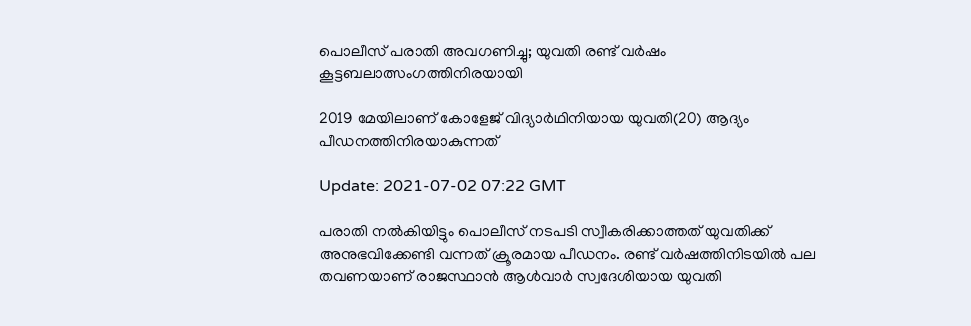പൊലീസ് പരാതി അവഗണിച്ചു; യുവതി രണ്ട് വര്‍ഷം കൂട്ടബലാത്സംഗത്തിനിരയായി

2019 മേയിലാണ് കോളേജ് വിദ്യാര്‍ഥിനിയായ യുവതി(20) ആദ്യം പീഡനത്തിനിരയാകുന്നത്

Update: 2021-07-02 07:22 GMT

പരാതി നല്‍കിയിട്ടും പൊലീസ് നടപടി സ്വീകരിക്കാത്തത് യുവതിക്ക് അനുഭവിക്കേണ്ടി വന്നത് ക്രൂരമായ പീഡനം. രണ്ട് വര്‍ഷത്തിനിടയില്‍ പല തവണയാണ് രാജസ്ഥാന്‍ ആള്‍വാര്‍ സ്വദേശിയായ യുവതി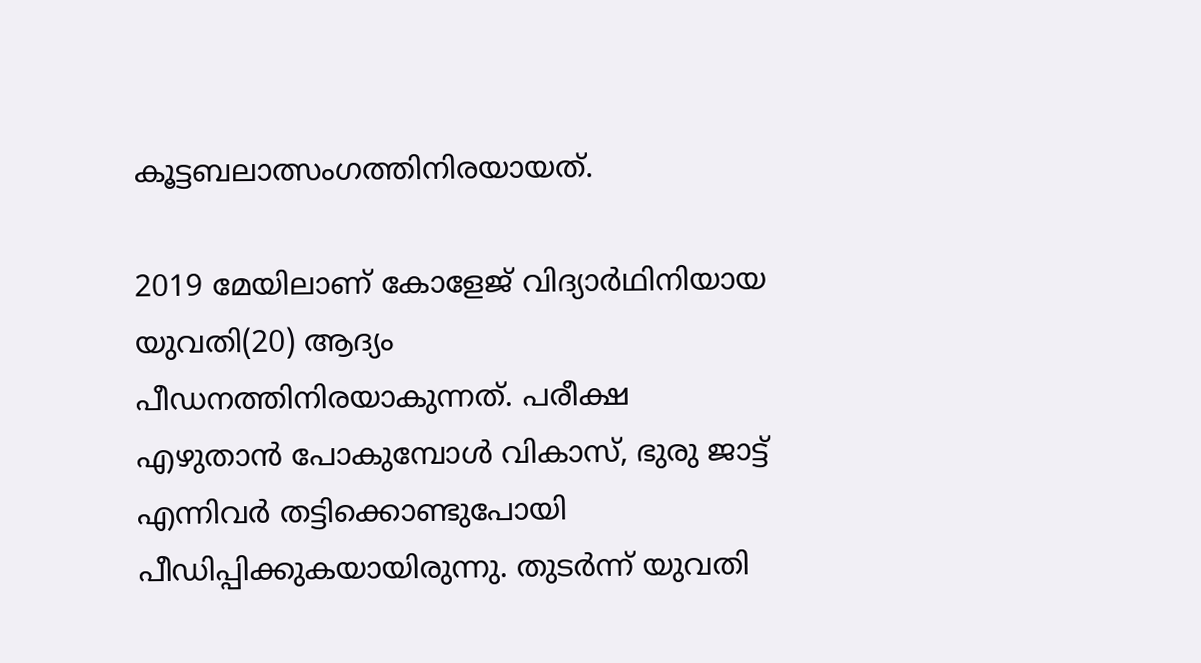കൂട്ടബലാത്സംഗത്തിനിരയായത്.

2019 മേയിലാണ് കോളേജ് വിദ്യാര്‍ഥിനിയായ യുവതി(20) ആദ്യം പീഡനത്തിനിരയാകുന്നത്. പരീക്ഷ എഴുതാന്‍ പോകുമ്പോള്‍ വികാസ്, ഭുരു ജാട്ട് എന്നിവര്‍ തട്ടിക്കൊണ്ടുപോയി പീഡിപ്പിക്കുകയായിരുന്നു. തുടര്‍ന്ന് യുവതി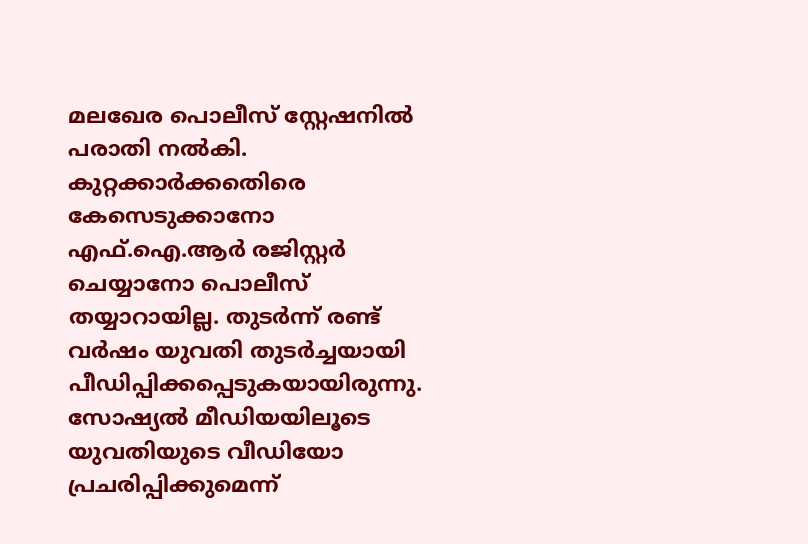മലഖേര പൊലീസ് സ്റ്റേഷനില്‍ പരാതി നല്‍കി. കുറ്റക്കാര്‍ക്കതെിരെ കേസെടുക്കാനോ എഫ്.ഐ.ആര്‍ രജിസ്റ്റര്‍ ചെയ്യാനോ പൊലീസ് തയ്യാറായില്ല. തുടര്‍ന്ന് രണ്ട് വര്‍ഷം യുവതി തുടര്‍ച്ചയായി പീഡിപ്പിക്കപ്പെടുകയായിരുന്നു. സോഷ്യല്‍ മീഡിയയിലൂടെ യുവതിയുടെ വീഡിയോ പ്രചരിപ്പിക്കുമെന്ന്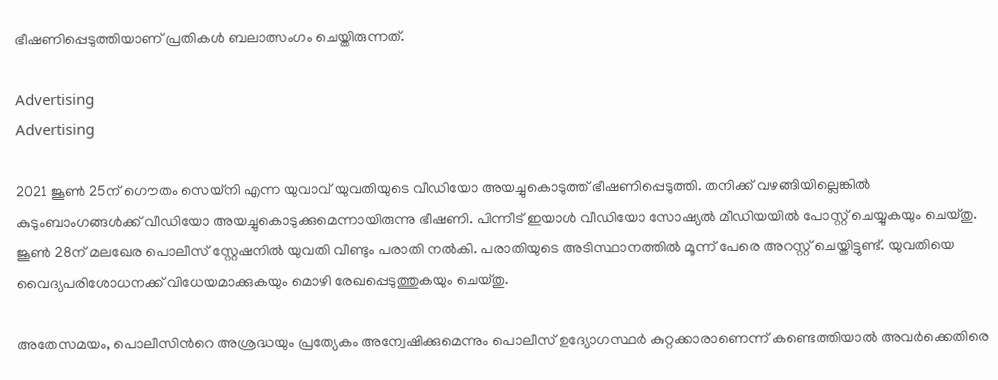ഭീഷണിപ്പെടുത്തിയാണ് പ്രതികള്‍ ബലാത്സംഗം ചെയ്തിരുന്നത്.

Advertising
Advertising

2021 ജൂണ്‍ 25ന് ഗൌതം സെയ്നി എന്ന യുവാവ് യുവതിയുടെ വീഡിയോ അയച്ചുകൊടുത്ത് ഭീഷണിപ്പെടുത്തി. തനിക്ക് വഴങ്ങിയില്ലെങ്കില്‍ കുടുംബാംഗങ്ങള്‍ക്ക് വീഡിയോ അയച്ചുകൊടുക്കുമെന്നായിരുന്നു ഭീഷണി. പിന്നീട് ഇയാള്‍ വീഡിയോ സോഷ്യല്‍ മീഡിയയില്‍ പോസ്റ്റ് ചെയ്യുകയും ചെയ്തു. ജൂണ്‍ 28ന് മലഖേര പൊലീസ് സ്റ്റേഷനില്‍ യുവതി വീണ്ടും പരാതി നല്‍കി. പരാതിയുടെ അടിസ്ഥാനത്തില്‍ മൂന്ന് പേരെ അറസ്റ്റ് ചെയ്തിട്ടുണ്ട്. യുവതിയെ വൈദ്യപരിശോധനക്ക് വിധേയമാക്കുകയും മൊഴി രേഖപ്പെടുത്തുകയും ചെയ്തു.

അതേസമയം, പൊലീസിന്‍റെ അശ്രദ്ധയും പ്രത്യേകം അന്വേഷിക്കുമെന്നും പൊലീസ് ഉദ്യോഗസ്ഥർ കുറ്റക്കാരാണെന്ന് കണ്ടെത്തിയാൽ അവർക്കെതിരെ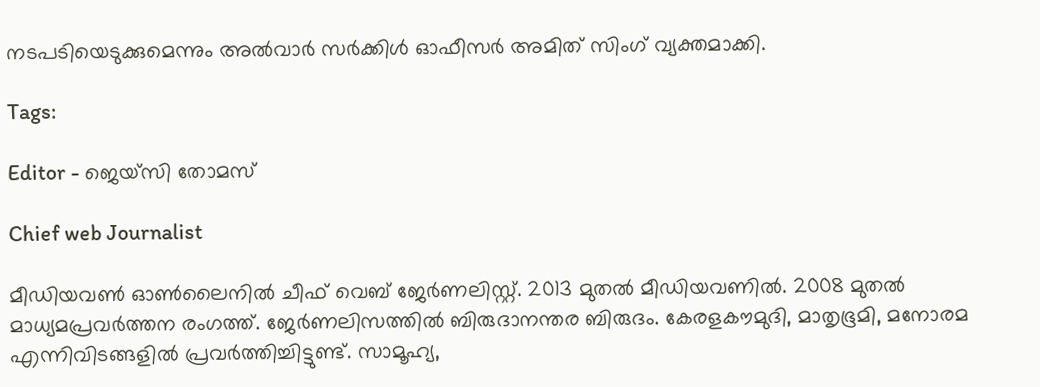നടപടിയെടുക്കുമെന്നും അൽവാർ സർക്കിൾ ഓഫീസർ അമിത് സിംഗ് വ്യക്തമാക്കി.

Tags:

Editor - ജെയ്സി തോമസ്

Chief web Journalist

മീഡിയവൺ ഓൺലൈനിൽ ചീഫ് വെബ് ജേർണലിസ്റ്റ്. 2013 മുതൽ മീഡിയവണിൽ. 2008 മുതൽ മാധ്യമപ്രവർത്തന രംഗത്ത്. ജേർണലിസത്തിൽ ബിരുദാനന്തര ബിരുദം. കേരളകൗമുദി, മാതൃഭൂമി, മനോരമ എന്നിവിടങ്ങളിൽ പ്രവർത്തിച്ചിട്ടുണ്ട്. സാമൂഹ്യ,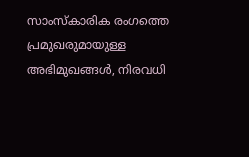സാംസ്‌കാരിക രംഗത്തെ പ്രമുഖരുമായുള്ള അഭിമുഖങ്ങൾ, നിരവധി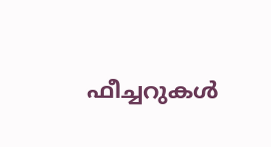ഫീച്ചറുകൾ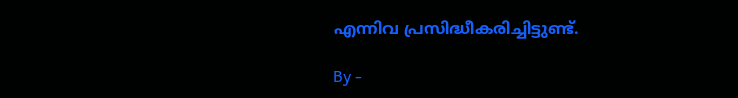എന്നിവ പ്രസിദ്ധീകരിച്ചിട്ടുണ്ട്.

By -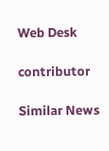Web Desk

contributor

Similar News